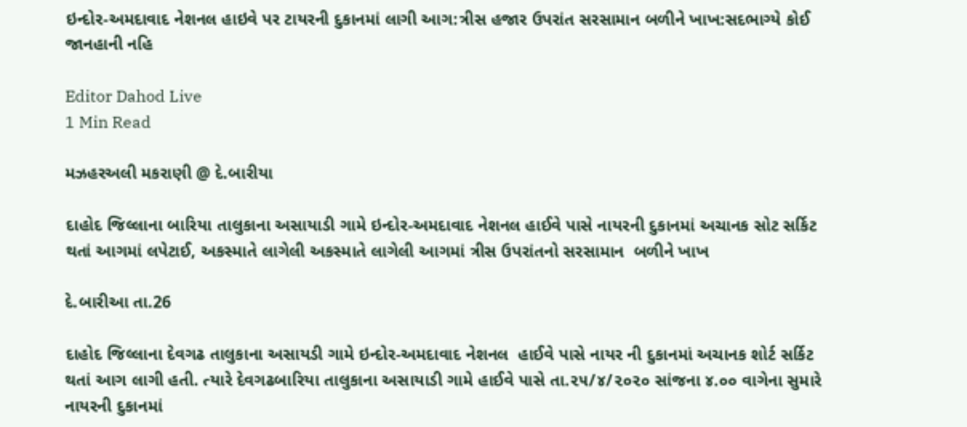ઇન્દોર-અમદાવાદ નેશનલ હાઇવે પર ટાયરની દુકાનમાં લાગી આગ:ત્રીસ હજાર ઉપરાંત સરસામાન બળીને ખાખ:સદભાગ્યે કોઈ જાનહાની નહિ

Editor Dahod Live
1 Min Read

મઝહરઅલી મકરાણી @ દે.બારીયા

દાહોદ જિલ્લાના બારિયા તાલુકાના અસાયાડી ગામે ઇન્દોર-અમદાવાદ નેશનલ હાઈવે પાસે નાયરની દુકાનમાં અચાનક સોટ સર્કિટ થતાં આગમાં લપેટાઈ, અકસ્માતે લાગેલી અકસ્માતે લાગેલી આગમાં ત્રીસ ઉપરાંતનો સરસામાન  બળીને ખાખ

દે.બારીઆ તા.26

દાહોદ જિલ્લાના દેવગઢ તાલુકાના અસાયડી ગામે ઇન્દોર-અમદાવાદ નેશનલ  હાઈવે પાસે નાયર ની દુકાનમાં અચાનક શોર્ટ સર્કિટ થતાં આગ લાગી હતી. ત્યારે દેવગઢબારિયા તાલુકાના અસાયાડી ગામે હાઈવે પાસે તા.૨૫/૪/૨૦૨૦ સાંજના ૪.૦૦ વાગેના સુમારે નાયરની દુકાનમાં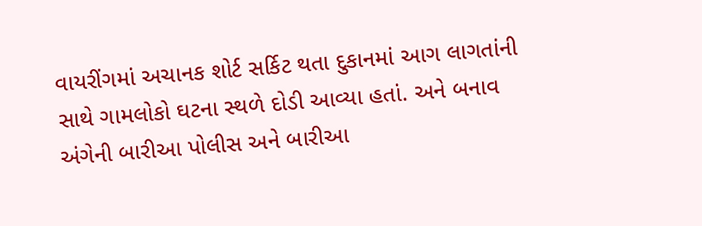વાયરીંગમાં અચાનક શોર્ટ સર્કિટ થતા દુકાનમાં આગ લાગતાંની સાથે ગામલોકો ઘટના સ્થળે દોડી આવ્યા હતાં. અને બનાવ અંગેની બારીઆ પોલીસ અને બારીઆ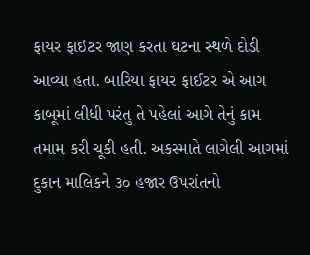ફાયર ફાઇટર જાણ કરતા ઘટના સ્થળે દોડી આવ્યા હતા. બારિયા ફાયર ફાઈટર એ આગ કાબૂમાં લીધી પરંતુ તે પહેલાં આગે તેનું કામ તમામ કરી ચૂકી હતી. અકસ્માતે લાગેલી આગમાં દુકાન માલિકને ૩૦ હજાર ઉપરાંતનો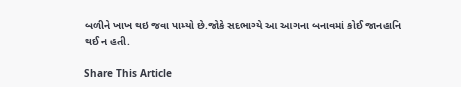બળીને ખાખ થઇ જવા પામ્યો છે.જોકે સદભાગ્યે આ આગના બનાવમાં કોઈ જાનહાનિ થઈ ન હતી.

Share This Article